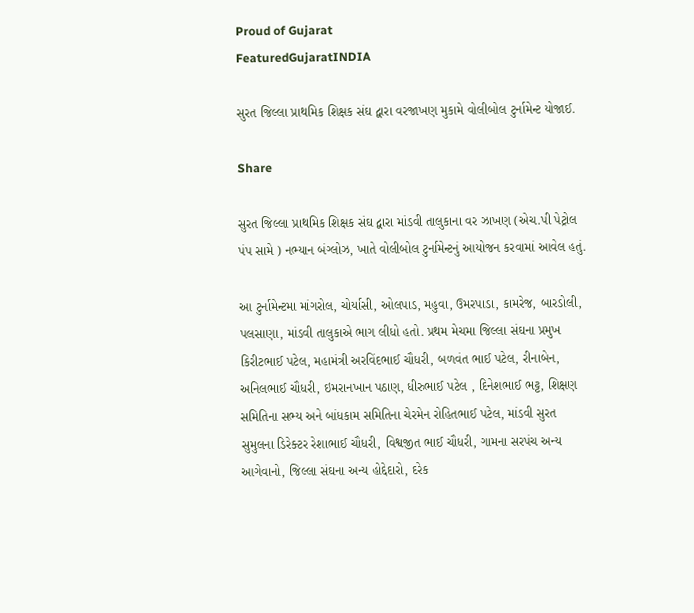Proud of Gujarat
FeaturedGujaratINDIA

સુરત જિલ્લા પ્રાથમિક શિક્ષક સંઘ દ્વારા વરજાખણ મુકામે વોલીબોલ ટુર્નામેન્ટ યોજાઈ.

Share

સુરત જિલ્લા પ્રાથમિક શિક્ષક સંઘ દ્વારા માંડવી તાલુકાના વર ઝાખણ (એચ.પી પેટ્રોલ પંપ સામે ) નભ્યાન બંગ્લોઝ, ખાતે વોલીબોલ ટુર્નામેન્ટનું આયોજન કરવામાં આવેલ હતું.

આ ટુર્નામેન્ટમા માંગરોલ, ચોર્યાસી, ઓલપાડ, મહુવા, ઉમરપાડા, કામરેજ, બારડોલી, પલસાણા, માંડવી તાલુકાએ ભાગ લીધો હતો. પ્રથમ મેચમા જિલ્લા સંઘના પ્રમુખ કિરીટભાઈ પટેલ, મહામંત્રી અરવિંદભાઈ ચૌધરી, બળવંત ભાઈ પટેલ, રીનાબેન, અનિલભાઈ ચૌધરી, ઇમરાનખાન પઠાણ, ધીરુભાઈ પટેલ , દિનેશભાઈ ભટ્ટ, શિક્ષણ સમિતિના સભ્ય અને બાંધકામ સમિતિના ચેરમેન રોહિતભાઈ પટેલ, માંડવી સુરત સુમુલના ડિરેક્ટર રેશાભાઈ ચૌધરી, વિશ્વજીત ભાઈ ચૌધરી, ગામના સરપંચ અન્ય આગેવાનો, જિલ્લા સંઘના અન્ય હોદ્દેદારો, દરેક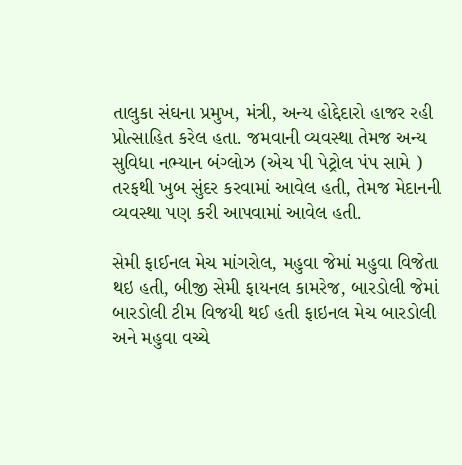તાલુકા સંઘના પ્રમુખ, મંત્રી, અન્ય હોદ્દેદારો હાજર રહી પ્રોત્સાહિત કરેલ હતા. જમવાની વ્યવસ્થા તેમજ અન્ય સુવિધા નભ્યાન બંગ્લોઝ (એચ પી પેટ્રોલ પંપ સામે ) તરફથી ખુબ સુંદર કરવામાં આવેલ હતી, તેમજ મેદાનની વ્યવસ્થા પણ કરી આપવામાં આવેલ હતી.

સેમી ફાઈનલ મેચ માંગરોલ, મહુવા જેમાં મહુવા વિજેતા થઇ હતી, બીજી સેમી ફાયનલ કામરેજ, બારડોલી જેમાં બારડોલી ટીમ વિજયી થઈ હતી ફાઇનલ મેચ બારડોલી અને મહુવા વચ્ચે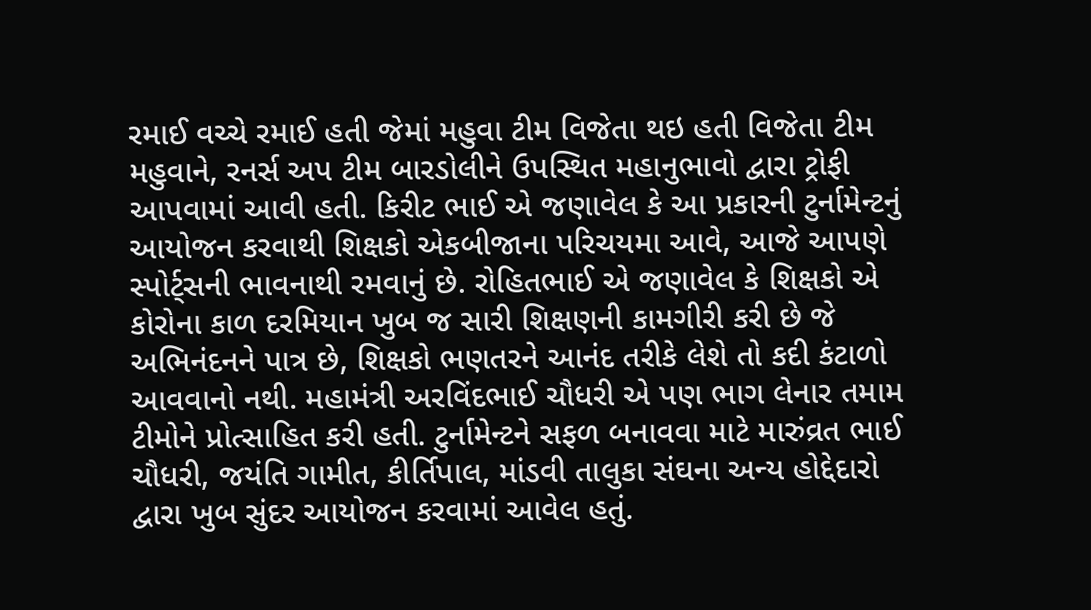રમાઈ વચ્ચે રમાઈ હતી જેમાં મહુવા ટીમ વિજેતા થઇ હતી વિજેતા ટીમ મહુવાને, રનર્સ અપ ટીમ બારડોલીને ઉપસ્થિત મહાનુભાવો દ્વારા ટ્રોફી આપવામાં આવી હતી. કિરીટ ભાઈ એ જણાવેલ કે આ પ્રકારની ટુર્નામેન્ટનું આયોજન કરવાથી શિક્ષકો એકબીજાના પરિચયમા આવે, આજે આપણે સ્પોર્ટ્સની ભાવનાથી રમવાનું છે. રોહિતભાઈ એ જણાવેલ કે શિક્ષકો એ કોરોના કાળ દરમિયાન ખુબ જ સારી શિક્ષણની કામગીરી કરી છે જે અભિનંદનને પાત્ર છે, શિક્ષકો ભણતરને આનંદ તરીકે લેશે તો કદી કંટાળો આવવાનો નથી. મહામંત્રી અરવિંદભાઈ ચૌધરી એ પણ ભાગ લેનાર તમામ ટીમોને પ્રોત્સાહિત કરી હતી. ટુર્નામેન્ટને સફળ બનાવવા માટે મારુંવ્રત ભાઈ ચૌધરી, જયંતિ ગામીત, કીર્તિપાલ, માંડવી તાલુકા સંઘના અન્ય હોદ્દેદારો દ્વારા ખુબ સુંદર આયોજન કરવામાં આવેલ હતું.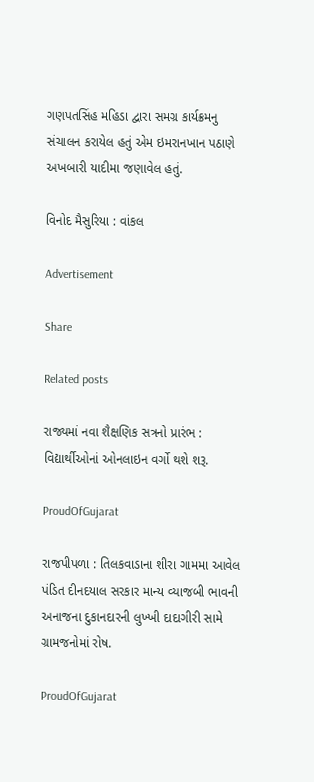ગણપતસિંહ મહિડા દ્વારા સમગ્ર કાર્યક્રમનુ સંચાલન કરાયેલ હતું એમ ઇમરાનખાન પઠાણે અખબારી યાદીમા જણાવેલ હતું.

વિનોદ મૈસુરિયા : વાંકલ

Advertisement

Share

Related posts

રાજ્યમાં નવા શૈક્ષણિક સત્રનો પ્રારંભ : વિદ્યાર્થીઓનાં ઓનલાઇન વર્ગો થશે શરૂ.

ProudOfGujarat

રાજપીપળા : તિલકવાડાના શીરા ગામમા આવેલ પંડિત દીનદયાલ સરકાર માન્ય વ્યાજબી ભાવની અનાજના દુકાનદારની લુખ્ખી દાદાગીરી સામે ગ્રામજનોમાં રોષ.

ProudOfGujarat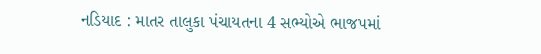નડિયાદ : માતર તાલુકા પંચાયતના 4 સભ્યોએ ભાજપમાં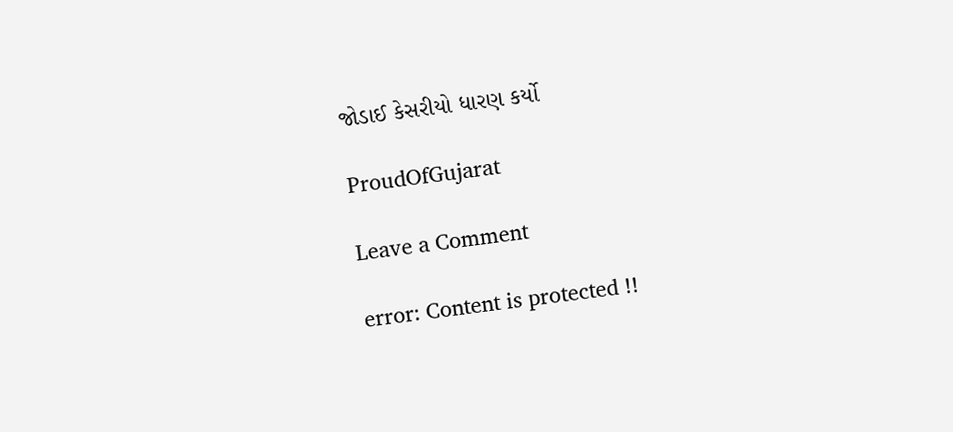જોડાઈ કેસરીયો ધારણ કર્યો

ProudOfGujarat

Leave a Comment

error: Content is protected !!